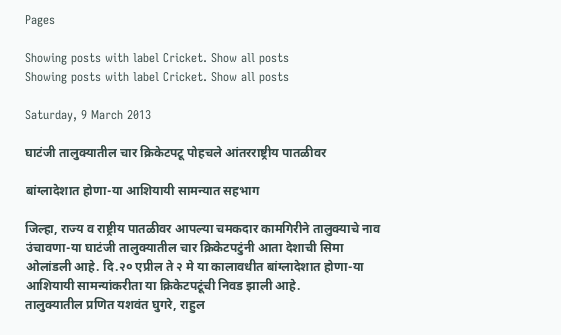Pages

Showing posts with label Cricket. Show all posts
Showing posts with label Cricket. Show all posts

Saturday, 9 March 2013

घाटंजी तालुक्यातील चार क्रिकेटपटू पोहचले आंतरराष्ट्रीय पातळीवर

बांग्लादेशात होणा-या आशियायी सामन्यात सहभाग

जिल्हा, राज्य व राष्ट्रीय पातळीवर आपल्या चमकदार कामगिरीने तालुक्याचे नाव उंचावणा-या घाटंजी तालुक्यातील चार क्रिकेटपटुंनी आता देशाची सिमा ओलांडली आहे. दि.२० एप्रील ते २ मे या कालावधीत बांग्लादेशात होणा-या आशियायी सामन्यांकरीता या क्रिकेटपटूंची निवड झाली आहे.
तालुक्यातील प्रणित यशवंत घुगरे, राहुल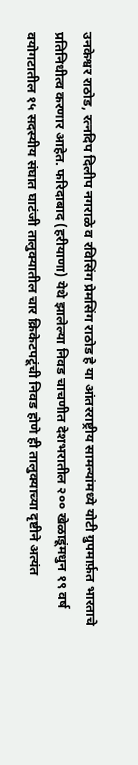उनकेश्वर राठोड, रत्नदिप दिलीप नगराळे व रविसिंग प्रेमसिंग राठोड हे या आंतरराष्ट्रीय सामन्यांमध्ये योटी ग्रुपमार्फ़त भारताचे प्रतिनिधीत्व करणार आहेत. फरिदाबाद (हरीयाणा) येथे झालेल्या निवड चाचणीत देशभरातील २०० खेळाडूंमधुन १९ वर्ष वयोगटातील १५ सदस्यीय संघात घाटंजी तालुक्यातील चार क्रिकेटपटूंची निवड होणे ही तालुक्याच्या दृष्टीने अत्यंत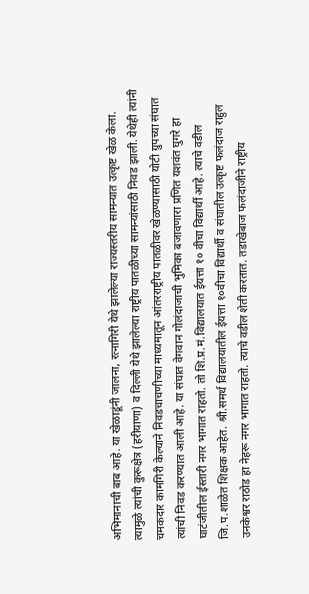अभिमानाची बाब आहे. या खेळाडूंनी जालना, रत्नागिरी येथे झालेल्या राज्यस्तरीय सामन्यात उत्कृष्ट खेळ केला. त्यामुळे त्यांची कुरूक्षेत्र (हरीयाणा) व दिल्ली येथे झालेल्या राष्ट्रीय पातळीच्या सामन्यांसाठी निवड झाली. येथेही त्यांनी चमकदार कामगिरी केल्याने निवडचाचणीच्या माध्यमातून आंतरराष्ट्रीय पातळीवर खेळण्यासाठी योटी ग्रुपच्या संघात त्यांची निवड करण्यात आली आहे. या संघात वेगवान गोलंदाजाची भुमिका बजावणारा प्रणित यशवंत घुगरे हा घाटंजीतील ईस्तारी नगर भागात राहतो. तो शि.प्र.मं.विद्यालयात ईयत्ता १० वीचा विद्यार्थी आहे. त्याचे वडील जि.प.शाळेत शिक्षक आहेत. श्री.समर्थ विद्यालयातील ईयत्ता १०वीचा विद्यार्थी व संघातील उत्कृष्ट फलंदाज राहुल उनकेश्वर राठोड हा नेहरू नगर भागात राहतो. त्याचे वडील शेती करतात. तडाखेबाज फलंदाजीने राष्ट्रीय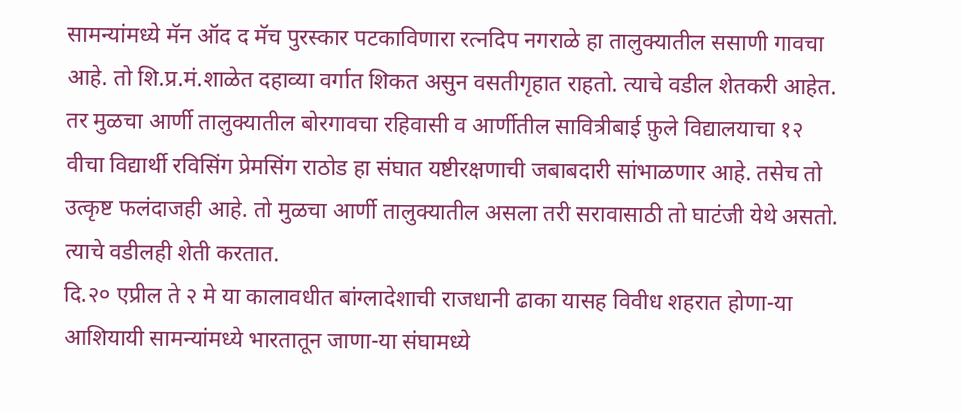सामन्यांमध्ये मॅन ऑद द मॅच पुरस्कार पटकाविणारा रत्नदिप नगराळे हा तालुक्यातील ससाणी गावचा आहे. तो शि.प्र.मं.शाळेत दहाव्या वर्गात शिकत असुन वसतीगृहात राहतो. त्याचे वडील शेतकरी आहेत. तर मुळचा आर्णी तालुक्यातील बोरगावचा रहिवासी व आर्णीतील सावित्रीबाई फ़ुले विद्यालयाचा १२ वीचा विद्यार्थी रविसिंग प्रेमसिंग राठोड हा संघात यष्टीरक्षणाची जबाबदारी सांभाळणार आहे. तसेच तो उत्कृष्ट फलंदाजही आहे. तो मुळचा आर्णी तालुक्यातील असला तरी सरावासाठी तो घाटंजी येथे असतो. त्याचे वडीलही शेती करतात.
दि.२० एप्रील ते २ मे या कालावधीत बांग्लादेशाची राजधानी ढाका यासह विवीध शहरात होणा-या आशियायी सामन्यांमध्ये भारतातून जाणा-या संघामध्ये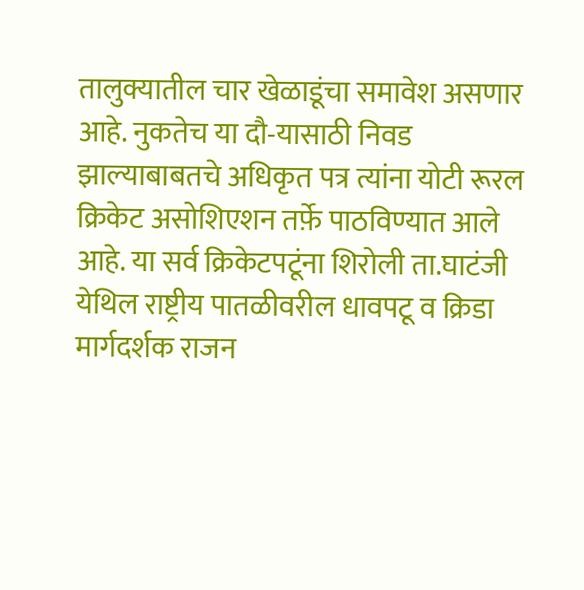तालुक्यातील चार खेळाडूंचा समावेश असणार आहे. नुकतेच या दौ-यासाठी निवड झाल्याबाबतचे अधिकृत पत्र त्यांना योटी रूरल क्रिकेट असोशिएशन तर्फ़े पाठविण्यात आले आहे. या सर्व क्रिकेटपटूंना शिरोली ता.घाटंजी येथिल राष्ट्रीय पातळीवरील धावपटू व क्रिडा मार्गदर्शक राजन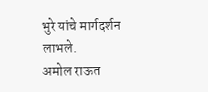भुरे यांचे मार्गदर्शन लाभले.
अमोल राऊत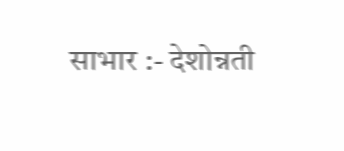साभार :- देशोन्नती